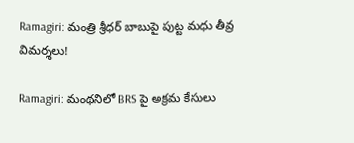Ramagiri: మంత్రి శ్రీధర్ బాబుపై పుట్ట మధు తీవ్ర విమర్శలు!

Ramagiri: మంథనిలో BRS పై అక్రమ కేసులు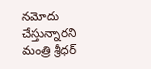నమోదు చేస్తున్నారని మంత్రి శ్రీధర్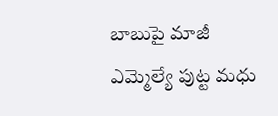బాబుపై మాజీ ఎమ్మెల్యే పుట్ట మధు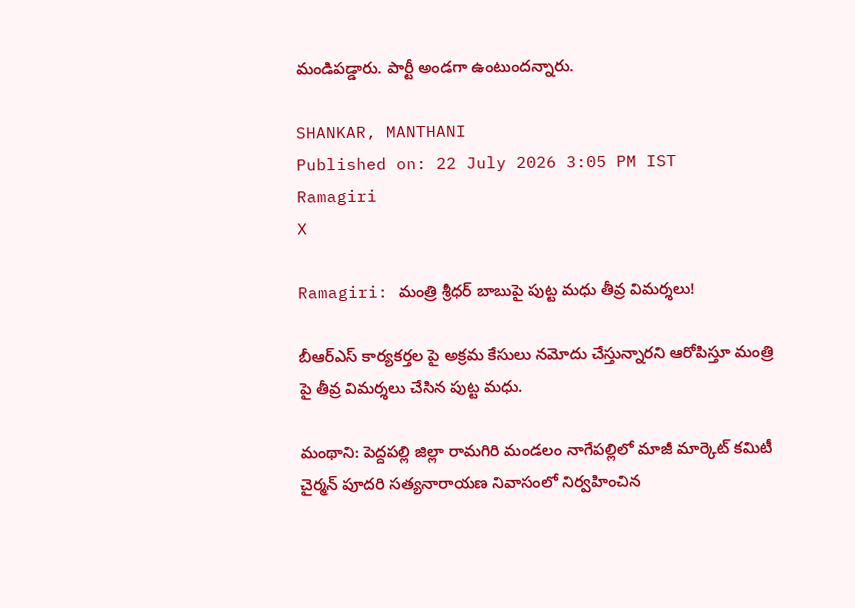మండిపడ్డారు. పార్టీ అండగా ఉంటుందన్నారు.

SHANKAR, MANTHANI
Published on: 22 July 2026 3:05 PM IST
Ramagiri
X

Ramagiri: మంత్రి శ్రీధర్ బాబుపై పుట్ట మధు తీవ్ర విమర్శలు!

బీఆర్ఎస్ కార్యకర్తల పై అక్రమ కేసులు నమోదు చేస్తున్నారని ఆరోపిస్తూ మంత్రి పై తీవ్ర విమర్శలు చేసిన పుట్ట మధు.

మంథాని: పెద్దపల్లి జిల్లా రామగిరి మండలం నాగేపల్లిలో మాజీ మార్కెట్ కమిటీ చైర్మన్ పూదరి సత్యనారాయణ నివాసంలో నిర్వహించిన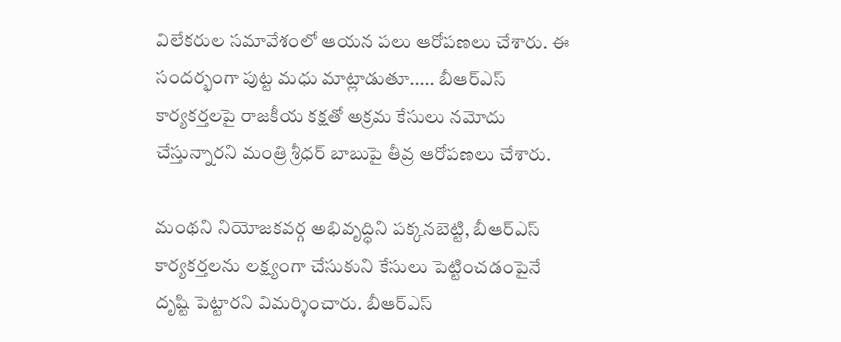విలేకరుల సమావేశంలో ఆయన పలు ఆరోపణలు చేశారు. ఈ సందర్భంగా పుట్ట మధు మాట్లాడుతూ..... బీఆర్ఎస్ కార్యకర్తలపై రాజకీయ కక్షతో అక్రమ కేసులు నమోదు చేస్తున్నారని మంత్రి శ్రీధర్ బాబుపై తీవ్ర ఆరోపణలు చేశారు.

మంథని నియోజకవర్గ అభివృద్ధిని పక్కనబెట్టి, బీఆర్ఎస్ కార్యకర్తలను లక్ష్యంగా చేసుకుని కేసులు పెట్టించడంపైనే దృష్టి పెట్టారని విమర్శించారు. బీఆర్ఎస్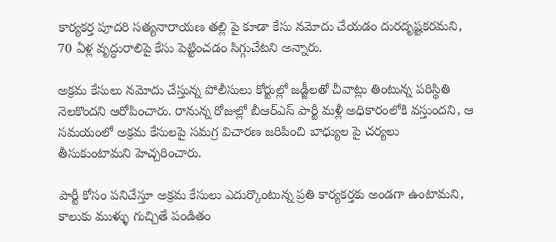కార్యకర్త పూదరి సత్యనారాయణ తల్లి పై కూడా కేసు నమోదు చేయడం దురదృష్టకరమని, 70 ఏళ్ల వృద్ధురాలిపై కేసు పెట్టించడం సిగ్గుచేటని అన్నారు.

అక్రమ కేసులు నమోదు చేస్తున్న పోలీసులు కోర్టుల్లో జడ్జీలతో చీవాట్లు తింటున్న పరిస్థితి నెలకొందని ఆరోపించారు. రానున్న రోజుల్లో బీఆర్ఎస్ పార్టీ మళ్లీ అధికారంలోకి వస్తుందని, ఆ సమయంలో అక్రమ కేసులపై సమగ్ర విచారణ జరిపించి బాధ్యుల పై చర్యలు తీసుకుంటామని హెచ్చరించారు.

పార్టీ కోసం పనిచేస్తూ అక్రమ కేసులు ఎదుర్కొంటున్న ప్రతి కార్యకర్తకు అండగా ఉంటామని, కాలుకు ముళ్ళు గుచ్చితే పండితం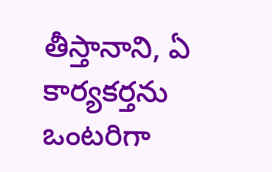తీస్తానాని, ఏ కార్యకర్తను ఒంటరిగా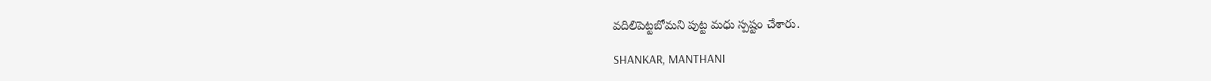వదిలిపెట్టబోమని పుట్ట మధు స్పష్టం చేశారు.

SHANKAR, MANTHANI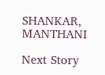SHANKAR, MANTHANI

Next Story